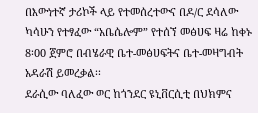በእውነተኛ ታሪኮች ላይ የተመሰረተውና በዶ/ር ደሳለው ካሳሁን የተፃፈው “አቤሴሎም” የተሰኘ መፅሀፍ ዛሬ ከቀኑ 8፡00 ጀምሮ በብሄራዊ ቤተ-መፅሀፍትና ቤተ-መዛግብት አዳራሽ ይመረቃል፡፡
ደራሲው ባለፈው ወር ከጎንደር ዩኒቨርሲቲ በህክምና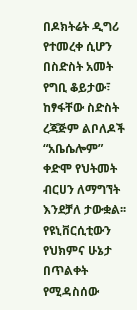በዶክትሬት ዲግሪ የተመረቀ ሲሆን በስድስት አመት የግቢ ቆይታው፣ ከፃፋቸው ስድስት ረጃጅም ልቦለዶች “አቤሴሎም” ቀድሞ የህትመት ብርሀን ለማግኘት እንደቻለ ታውቋል፡፡ የዩኒቨርሲቲውን የህክምና ሁኔታ በጥልቀት የሚዳስሰው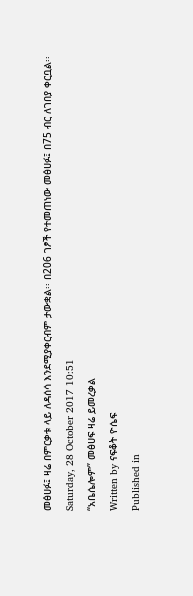መፅሀፉ፤ ዛሬ በምርቃቱ ላይ ለዳሰሳ እንደሚያቀርብም ታውቋል፡፡ በ206 ገፆች የተመጠነው መፅሀፉ፤ በ75 ብር ለገበያ ቀርቧል፡፡
Saturday, 28 October 2017 10:51
“አቤሴሎም” መፅሀፍ ዛሬ ይመረቃል
Written by ናፍቆት ዮሴፍ
Published in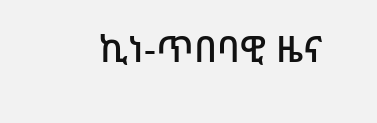ኪነ-ጥበባዊ ዜና